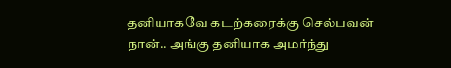தனியாகவே கடற்கரைக்கு செல்பவன் நான்.. அங்கு தனியாக அமர்ந்து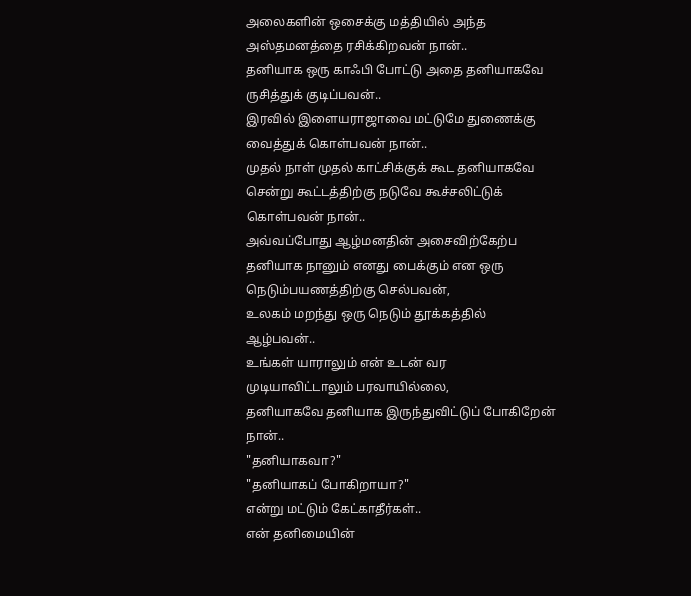அலைகளின் ஒசைக்கு மத்தியில் அந்த அஸ்தமனத்தை ரசிக்கிறவன் நான்..
தனியாக ஒரு காஃபி போட்டு அதை தனியாகவே ருசித்துக் குடிப்பவன்..
இரவில் இளையராஜாவை மட்டுமே துணைக்கு வைத்துக் கொள்பவன் நான்..
முதல் நாள் முதல் காட்சிக்குக் கூட தனியாகவே சென்று கூட்டத்திற்கு நடுவே கூச்சலிட்டுக் கொள்பவன் நான்..
அவ்வப்போது ஆழ்மனதின் அசைவிற்கேற்ப தனியாக நானும் எனது பைக்கும் என ஒரு நெடும்பயணத்திற்கு செல்பவன்,
உலகம் மறந்து ஒரு நெடும் தூக்கத்தில் ஆழ்பவன்..
உங்கள் யாராலும் என் உடன் வர முடியாவிட்டாலும் பரவாயில்லை,
தனியாகவே தனியாக இருந்துவிட்டுப் போகிறேன் நான்..
"தனியாகவா?"
"தனியாகப் போகிறாயா?"
என்று மட்டும் கேட்காதீர்கள்..
என் தனிமையின்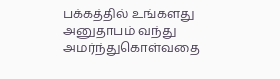பக்கத்தில் உங்களது அனுதாபம் வந்து அமர்ந்துகொள்வதை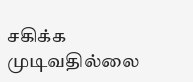சகிக்க முடிவதில்லை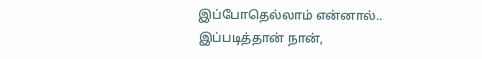இப்போதெல்லாம் என்னால்..
இப்படித்தான் நான்,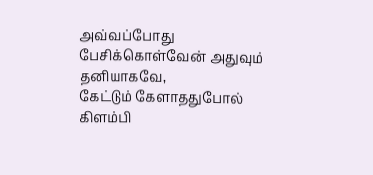அவ்வப்போது பேசிக்கொள்வேன் அதுவும் தனியாகவே,
கேட்டும் கேளாததுபோல் கிளம்பி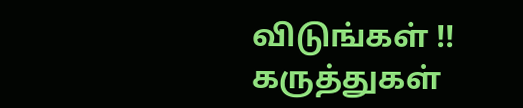விடுங்கள் !!
கருத்துகள்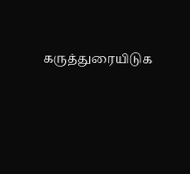கருத்துரையிடுக